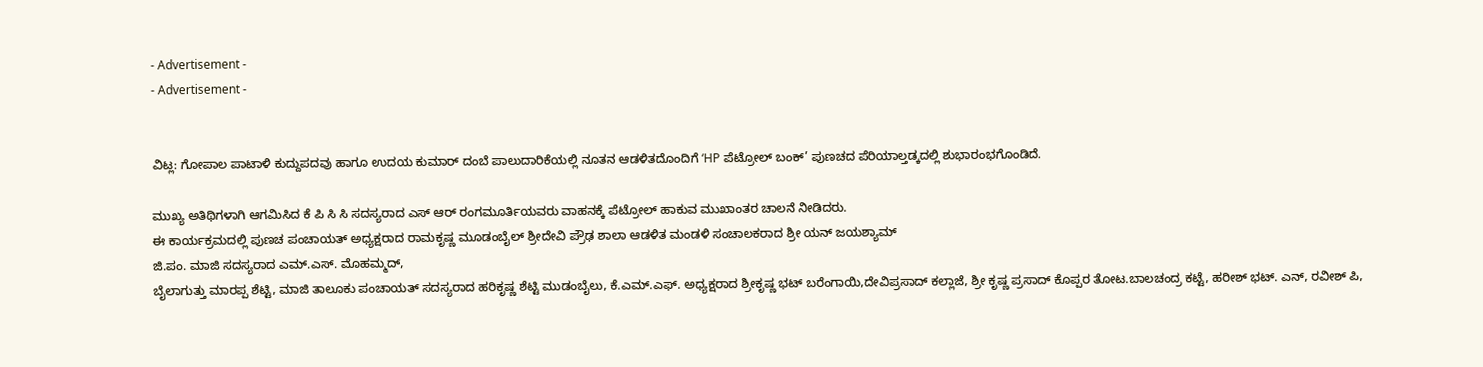- Advertisement -
- Advertisement -


ವಿಟ್ಲ: ಗೋಪಾಲ ಪಾಟಾಳಿ ಕುದ್ದುಪದವು ಹಾಗೂ ಉದಯ ಕುಮಾರ್ ದಂಬೆ ಪಾಲುದಾರಿಕೆಯಲ್ಲಿ ನೂತನ ಆಡಳಿತದೊಂದಿಗೆ ‘HP ಪೆಟ್ರೋಲ್ ಬಂಕ್’ ಪುಣಚದ ಪೆರಿಯಾಲ್ತಡ್ಕದಲ್ಲಿ ಶುಭಾರಂಭಗೊಂಡಿದೆ.

ಮುಖ್ಯ ಅತಿಥಿಗಳಾಗಿ ಆಗಮಿಸಿದ ಕೆ ಪಿ ಸಿ ಸಿ ಸದಸ್ಯರಾದ ಎಸ್ ಆರ್ ರಂಗಮೂರ್ತಿಯವರು ವಾಹನಕ್ಕೆ ಪೆಟ್ರೋಲ್ ಹಾಕುವ ಮುಖಾಂತರ ಚಾಲನೆ ನೀಡಿದರು.
ಈ ಕಾರ್ಯಕ್ರಮದಲ್ಲಿ ಪುಣಚ ಪಂಚಾಯತ್ ಅಧ್ಯಕ್ಷರಾದ ರಾಮಕೃಷ್ಣ ಮೂಡಂಬೈಲ್ ಶ್ರೀದೇವಿ ಪ್ರೌಢ ಶಾಲಾ ಆಡಳಿತ ಮಂಡಳಿ ಸಂಚಾಲಕರಾದ ಶ್ರೀ ಯನ್ ಜಯಶ್ಯಾಮ್
ಜಿ.ಪಂ. ಮಾಜಿ ಸದಸ್ಯರಾದ ಎಮ್.ಎಸ್. ಮೊಹಮ್ಮದ್,
ಬೈಲಾಗುತ್ತು ಮಾರಪ್ಪ ಶೆಟ್ಟಿ, ಮಾಜಿ ತಾಲೂಕು ಪಂಚಾಯತ್ ಸದಸ್ಯರಾದ ಹರಿಕೃಷ್ಣ ಶೆಟ್ಟಿ ಮುಡಂಬೈಲು, ಕೆ.ಎಮ್.ಎಫ್. ಅಧ್ಯಕ್ಷರಾದ ಶ್ರೀಕೃಷ್ಣ ಭಟ್ ಬರೆಂಗಾಯಿ,ದೇವಿಪ್ರಸಾದ್ ಕಲ್ಲಾಜೆ, ಶ್ರೀ ಕೃಷ್ಣ ಪ್ರಸಾದ್ ಕೊಪ್ಪರ ತೋಟ.ಬಾಲಚಂದ್ರ ಕಟ್ಟೆ, ಹರೀಶ್ ಭಟ್. ಎನ್, ರವೀಶ್ ಪಿ,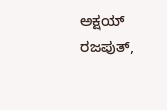ಅಕ್ಷಯ್ ರಜಪುತ್,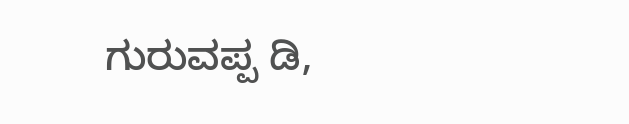ಗುರುವಪ್ಪ ಡಿ,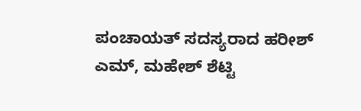ಪಂಚಾಯತ್ ಸದಸ್ಯರಾದ ಹರೀಶ್ ಎಮ್, ಮಹೇಶ್ ಶೆಟ್ಟಿ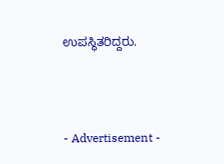ಉಪಸ್ಥಿತರಿದ್ದರು.




- Advertisement -